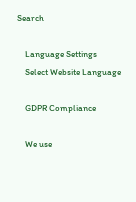Search

    Language Settings
    Select Website Language

    GDPR Compliance

    We use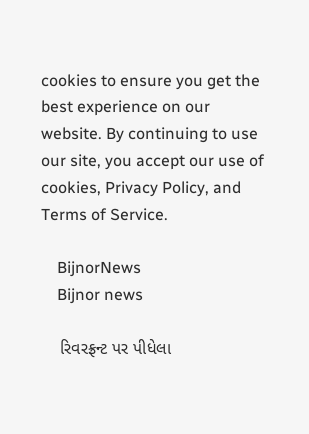cookies to ensure you get the best experience on our website. By continuing to use our site, you accept our use of cookies, Privacy Policy, and Terms of Service.

    BijnorNews
    Bijnor news

    રિવરફ્રન્ટ પર પીધેલા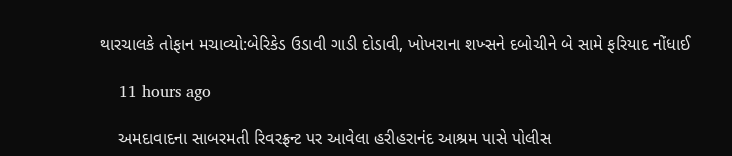થારચાલકે તોફાન મચાવ્યો:બેરિકેડ ઉડાવી ગાડી દોડાવી, ખોખરાના શખ્સને દબોચીને બે સામે ફરિયાદ નોંધાઈ

    11 hours ago

    અમદાવાદના સાબરમતી રિવરફ્રન્ટ પર આવેલા હરીહરાનંદ આશ્રમ પાસે પોલીસ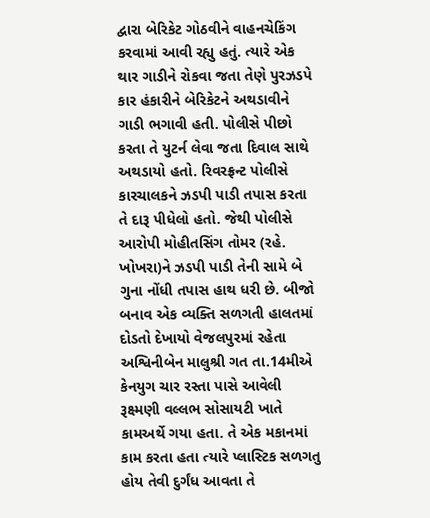દ્વારા બેરિકેટ ગોઠવીને વાહનચેકિંગ કરવામાં આવી રહ્યુ હતું. ત્યારે એક થાર ગાડીને રોકવા જતા તેણે પુરઝડપે કાર હંકારીને બેરિકેટને અથડાવીને ગાડી ભગાવી હતી. પોલીસે પીછો કરતા તે યુટર્ન લેવા જતા દિવાલ સાથે અથડાયો હતો. રિવરફ્રન્ટ પોલીસે કારચાલકને ઝડપી પાડી તપાસ કરતા તે દારૂ પીધેલો હતો. જેથી પોલીસે આરોપી મોહીતસિંગ તોમર (રહે. ખોખરા)ને ઝડપી પાડી તેની સામે બે ગુના નોંધી તપાસ હાથ ધરી છે. બીજો બનાવ એક વ્યક્તિ સળગતી હાલતમાં દોડતો દેખાયો વેજલપુરમાં રહેતા અશ્વિનીબેન માલુશ્રી ગત તા.14મીએ કેનયુગ ચાર રસ્તા પાસે આવેલી રૂક્ષ્મણી વલ્લભ સોસાયટી ખાતે કામઅર્થે ગયા હતા. તે એક મકાનમાં કામ કરતા હતા ત્યારે પ્લાસ્ટિક સળગતુ હોય તેવી દુર્ગંધ આવતા તે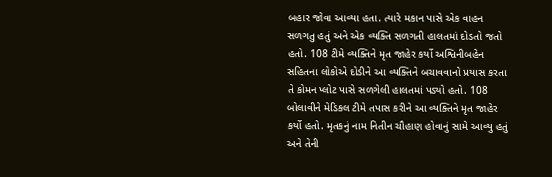બહાર જોવા આવ્યા હતા. ત્યારે મકાન પાસે એક વાહન સળગતુ હતું અને એક વ્યક્તિ સળગતી હાલતમાં દોડતો જતો હતો. 108 ટીમે વ્યક્તિને મૃત જાહેર કર્યો અશ્વિનીબહેન સહિતના લોકોએ દોડીને આ વ્યક્તિને બચાવવાનો પ્રયાસ કરતા તે કોમન પ્લોટ પાસે સળગેલી હાલતમાં પડ્યો હતો. 108 બોલાવીને મેડિકલ ટીમે તપાસ કરીને આ વ્યક્તિને મૃત જાહેર કર્યો હતો. મૃતકનું નામ નિતીન ચૌહાણ હોવાનું સામે આવ્યુ હતું અને તેની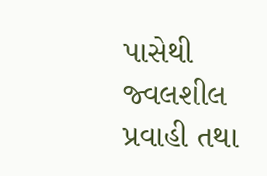પાસેથી જ્વલશીલ પ્રવાહી તથા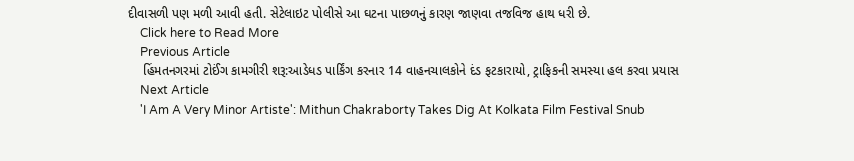દીવાસળી પણ મળી આવી હતી. સેટેલાઇટ પોલીસે આ ઘટના પાછળનું કારણ જાણવા તજવિજ હાથ ધરી છે.
    Click here to Read More
    Previous Article
    હિંમતનગરમાં ટોઈંગ કામગીરી શરૂ:આડેધડ પાર્કિંગ કરનાર 14 વાહનચાલકોને દંડ ફટકારાયો, ટ્રાફિકની સમસ્યા હલ કરવા પ્રયાસ
    Next Article
    'I Am A Very Minor Artiste': Mithun Chakraborty Takes Dig At Kolkata Film Festival Snub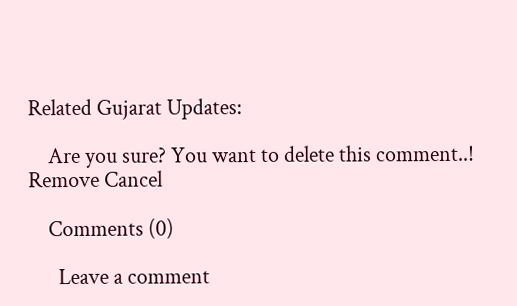Related Gujarat Updates:

    Are you sure? You want to delete this comment..! Remove Cancel

    Comments (0)

      Leave a comment